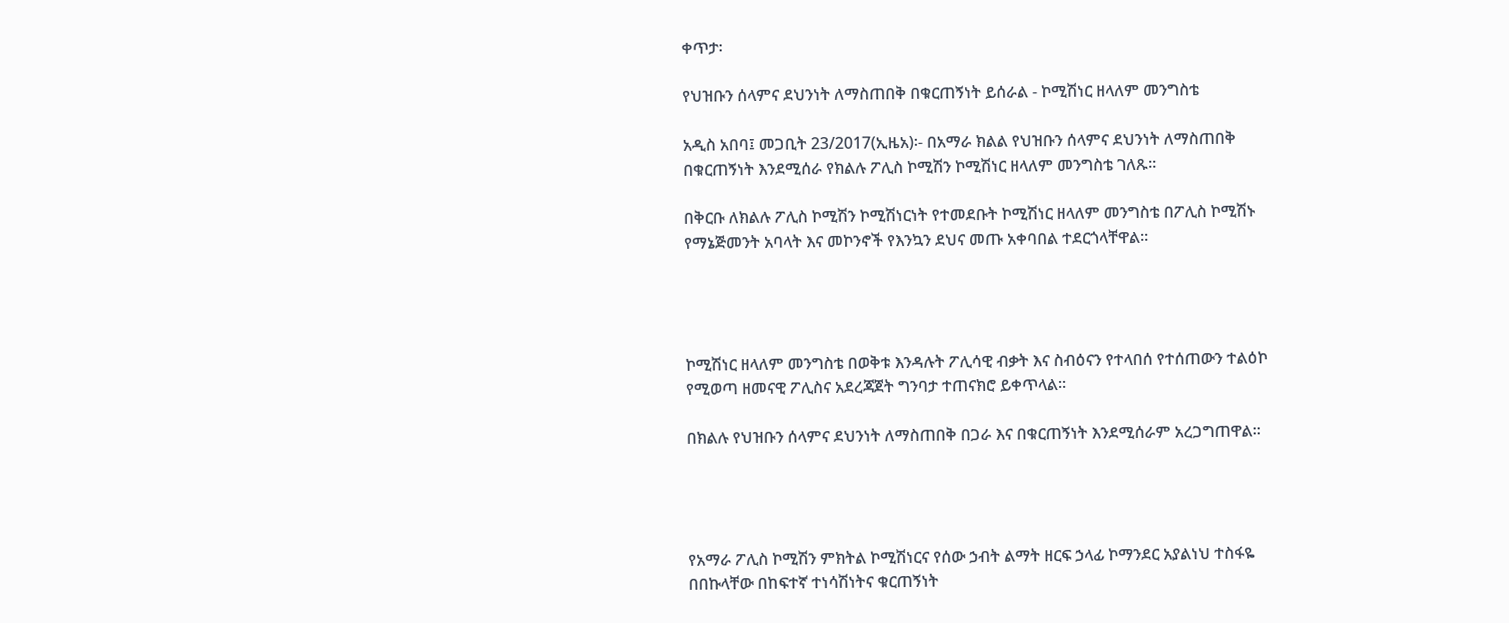ቀጥታ፡

የህዝቡን ሰላምና ደህንነት ለማስጠበቅ በቁርጠኝነት ይሰራል - ኮሚሽነር ዘላለም መንግስቴ

አዲስ አበባ፤ መጋቢት 23/2017(ኢዜአ)፡- በአማራ ክልል የህዝቡን ሰላምና ደህንነት ለማስጠበቅ በቁርጠኝነት እንደሚሰራ የክልሉ ፖሊስ ኮሚሽን ኮሚሽነር ዘላለም መንግስቴ ገለጹ።

በቅርቡ ለክልሉ ፖሊስ ኮሚሽን ኮሚሽነርነት የተመደቡት ኮሚሽነር ዘላለም መንግስቴ በፖሊስ ኮሚሽኑ የማኔጅመንት አባላት እና መኮንኖች የእንኳን ደህና መጡ አቀባበል ተደርጎላቸዋል።




ኮሚሽነር ዘላለም መንግስቴ በወቅቱ እንዳሉት ፖሊሳዊ ብቃት እና ስብዕናን የተላበሰ የተሰጠውን ተልዕኮ የሚወጣ ዘመናዊ ፖሊስና አደረጃጀት ግንባታ ተጠናክሮ ይቀጥላል።

በክልሉ የህዝቡን ሰላምና ደህንነት ለማስጠበቅ በጋራ እና በቁርጠኝነት እንደሚሰራም አረጋግጠዋል።




የአማራ ፖሊስ ኮሚሽን ምክትል ኮሚሽነርና የሰው ኃብት ልማት ዘርፍ ኃላፊ ኮማንደር አያልነህ ተስፋዬ በበኩላቸው በከፍተኛ ተነሳሽነትና ቁርጠኝነት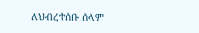ለህብረተሰቡ ሰላም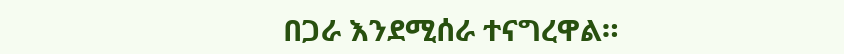በጋራ እንደሚሰራ ተናግረዋል።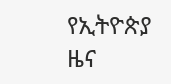የኢትዮጵያ ዜና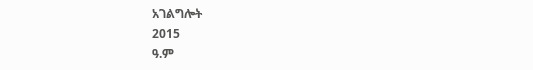አገልግሎት
2015
ዓ.ም